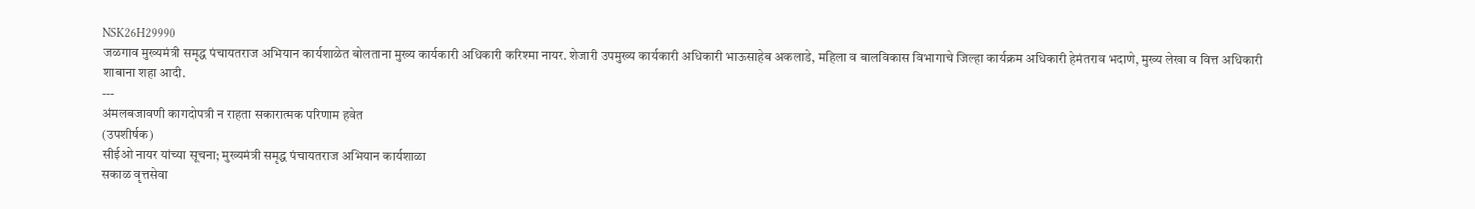NSK26H29990
जळगाव मुख्यमंत्री समृद्ध पंचायतराज अभियान कार्यशाळेत बोलताना मुख्य कार्यकारी अधिकारी करिश्मा नायर. शेजारी उपमुख्य कार्यकारी अधिकारी भाऊसाहेब अकलाडे, महिला व बालविकास विभागाचे जिल्हा कार्यक्रम अधिकारी हेमंतराव भदाणे, मुख्य लेखा व वित्त अधिकारी शाबाना शहा आदी.
---
अंमलबजावणी कागदोपत्री न राहता सकारात्मक परिणाम हवेत
(उपशीर्षक)
सीईओ नायर यांच्या सूचना; मुख्यमंत्री समृद्ध पंचायतराज अभियान कार्यशाळा
सकाळ वृत्तसेवा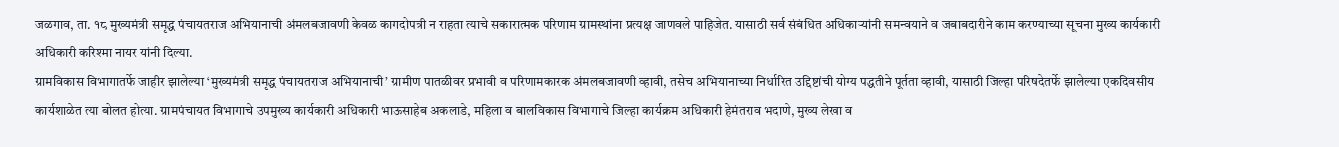जळगाव, ता. १८ मुख्यमंत्री समृद्ध पंचायतराज अभियानाची अंमलबजावणी केवळ कागदोपत्री न राहता त्याचे सकारात्मक परिणाम ग्रामस्थांना प्रत्यक्ष जाणवले पाहिजेत. यासाठी सर्व संबंधित अधिकाऱ्यांनी समन्वयाने व जबाबदारीने काम करण्याच्या सूचना मुख्य कार्यकारी अधिकारी करिश्मा नायर यांनी दिल्या.
ग्रामविकास विभागातर्फे जाहीर झालेल्या ‘मुख्यमंत्री समृद्ध पंचायतराज अभियानाची’ ग्रामीण पातळीवर प्रभावी व परिणामकारक अंमलबजावणी व्हावी, तसेच अभियानाच्या निर्धारित उद्दिष्टांची योग्य पद्धतीने पूर्तता व्हावी, यासाठी जिल्हा परिषदेतर्फे झालेल्या एकदिवसीय कार्यशाळेत त्या बोलत होत्या. ग्रामपंचायत विभागाचे उपमुख्य कार्यकारी अधिकारी भाऊसाहेब अकलाडे, महिला व बालविकास विभागाचे जिल्हा कार्यक्रम अधिकारी हेमंतराव भदाणे, मुख्य लेखा व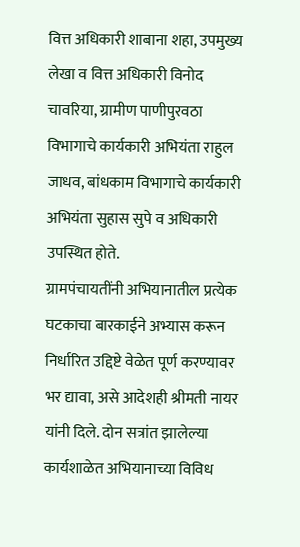वित्त अधिकारी शाबाना शहा, उपमुख्य लेखा व वित्त अधिकारी विनोद चावरिया, ग्रामीण पाणीपुरवठा विभागाचे कार्यकारी अभियंता राहुल जाधव, बांधकाम विभागाचे कार्यकारी अभियंता सुहास सुपे व अधिकारी उपस्थित होते.
ग्रामपंचायतींनी अभियानातील प्रत्येक घटकाचा बारकाईने अभ्यास करून निर्धारित उद्दिष्टे वेळेत पूर्ण करण्यावर भर द्यावा, असे आदेशही श्रीमती नायर यांनी दिले. दोन सत्रांत झालेल्या कार्यशाळेत अभियानाच्या विविध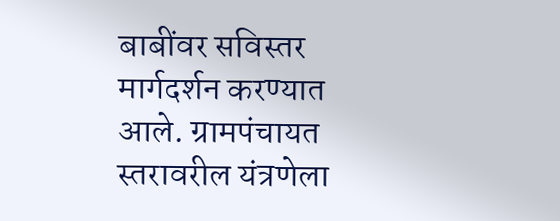बाबींवर सविस्तर मार्गदर्शन करण्यात आले. ग्रामपंचायत स्तरावरील यंत्रणेला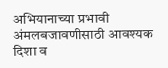अभियानाच्या प्रभावी अंमलबजावणीसाठी आवश्यक दिशा व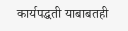कार्यपद्धती याबाबतही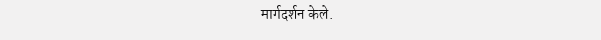मार्गदर्शन केले.